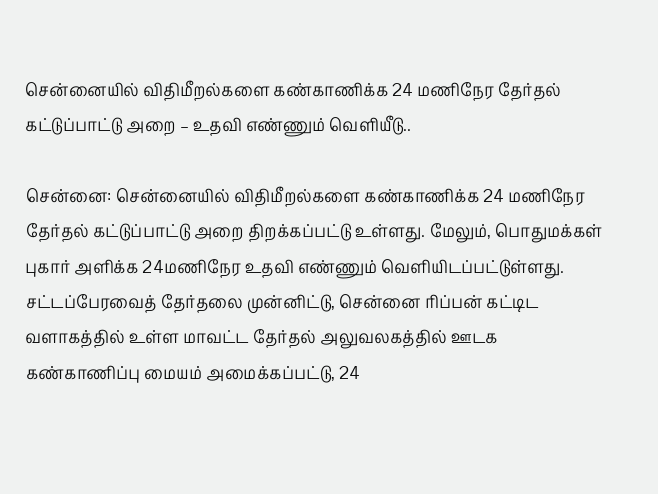சென்னையில் விதிமீறல்களை கண்காணிக்க 24 மணிநேர தேர்தல் கட்டுப்பாட்டு அறை – உதவி எண்ணும் வெளியீடு..

சென்னை: சென்னையில் விதிமீறல்களை கண்காணிக்க 24 மணிநேர தேர்தல் கட்டுப்பாட்டு அறை திறக்கப்பட்டு உள்ளது. மேலும், பொதுமக்கள் புகார் அளிக்க 24மணிநேர உதவி எண்ணும் வெளியிடப்பட்டுள்ளது. சட்டப்பேரவைத் தேர்தலை முன்னிட்டு, சென்னை ரிப்பன் கட்டிட வளாகத்தில் உள்ள மாவட்ட தேர்தல் அலுவலகத்தில் ஊடக கண்காணிப்பு மையம் அமைக்கப்பட்டு, 24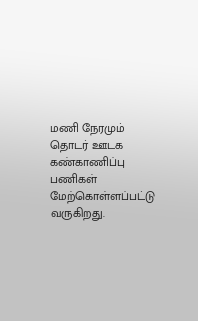மணி நேரமும் தொடர் ஊடக கண்காணிப்பு பணிகள் மேற்கொள்ளப்பட்டு வருகிறது.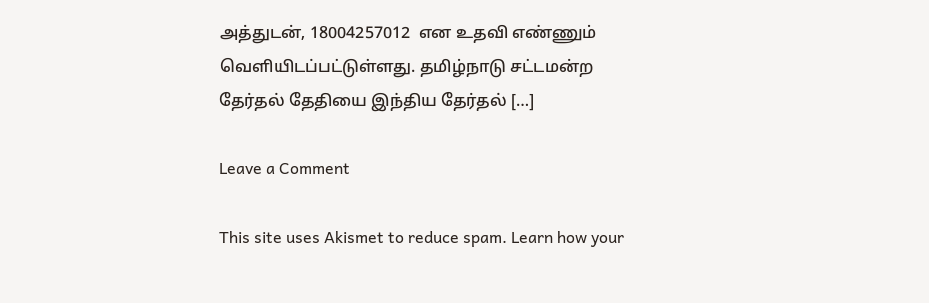அத்துடன், 18004257012  என உதவி எண்ணும் வெளியிடப்பட்டுள்ளது. தமிழ்நாடு சட்டமன்ற தேர்தல் தேதியை இந்திய தேர்தல் […]

Leave a Comment

This site uses Akismet to reduce spam. Learn how your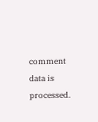comment data is processed.